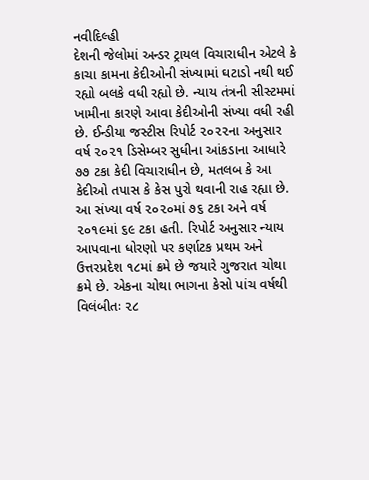નવીદિલ્હી
દેશની જેલોમાં અન્ડર ટ્રાયલ વિચારાધીન એટલે કે કાચા કામના કેદીઓની સંખ્યામાં ઘટાડો નથી થઈ રહ્યો બલકે વધી રહ્યો છે. ન્યાય તંત્રની સીસ્ટમમાં ખામીના કારણે આવા કેદીઓની સંખ્યા વધી રહી છે. ઈન્ડીયા જસ્ટીસ રિપોર્ટ ૨૦૨૨ના અનુસાર વર્ષ ૨૦૨૧ ડિસેમ્બર સુધીના આંકડાના આધારે ૭૭ ટકા કેદી વિચારાધીન છે, મતલબ કે આ કેદીઓ તપાસ કે કેસ પુરો થવાની રાહ રહ્યા છે. આ સંખ્યા વર્ષ ૨૦૨૦માં ૭૬ ટકા અને વર્ષ ૨૦૧૯માં ૬૯ ટકા હતી. રિપોર્ટ અનુસાર ન્યાય આપવાના ધોરણો પર કર્ણાટક પ્રથમ અને ઉત્તરપ્રદેશ ૧૮માં ક્રમે છે જયારે ગુજરાત ચોથા ક્રમે છે. એકના ચોથા ભાગના કેસો પાંચ વર્ષથી વિલંબીતઃ ૨૮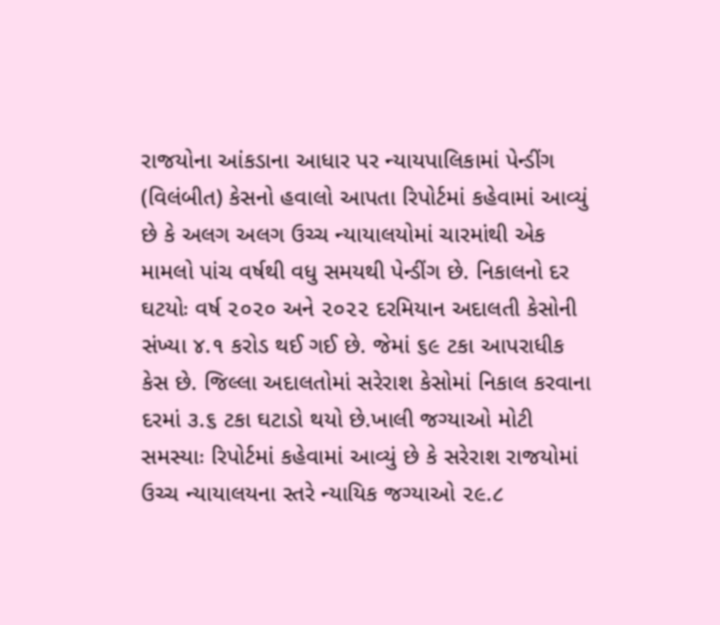રાજયોના આંકડાના આધાર પર ન્યાયપાલિકામાં પેન્ડીંગ (વિલંબીત) કેસનો હવાલો આપતા રિપોર્ટમાં કહેવામાં આવ્યું છે કે અલગ અલગ ઉચ્ચ ન્યાયાલયોમાં ચારમાંથી એક મામલો પાંચ વર્ષથી વધુ સમયથી પેન્ડીંગ છે. નિકાલનો દર ઘટયોઃ વર્ષ ૨૦૨૦ અને ૨૦૨૨ દરમિયાન અદાલતી કેસોની સંખ્યા ૪.૧ કરોડ થઈ ગઈ છે. જેમાં ૬૯ ટકા આપરાધીક કેસ છે. જિલ્લા અદાલતોમાં સરેરાશ કેસોમાં નિકાલ કરવાના દરમાં ૩.૬ ટકા ઘટાડો થયો છે.ખાલી જગ્યાઓ મોટી સમસ્યાઃ રિપોર્ટમાં કહેવામાં આવ્યું છે કે સરેરાશ રાજયોમાં ઉચ્ચ ન્યાયાલયના સ્તરે ન્યાયિક જગ્યાઓ ૨૯.૮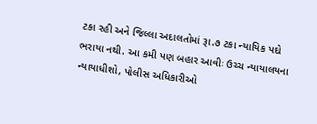ટકા રહી અને જિલ્લા અદાલતોમાં રૂા.૭ ટકા ન્યાયિક પદો ભરાયા નથી. આ કમી પણ બહાર આવીઃ ઉચ્ચ ન્યાયાલયના ન્યાયાધીશો, પોલીસ અધિકારીઓ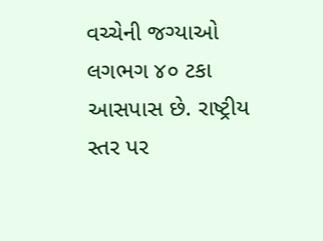વચ્ચેની જગ્યાઓ લગભગ ૪૦ ટકા આસપાસ છે. રાષ્ટ્રીય સ્તર પર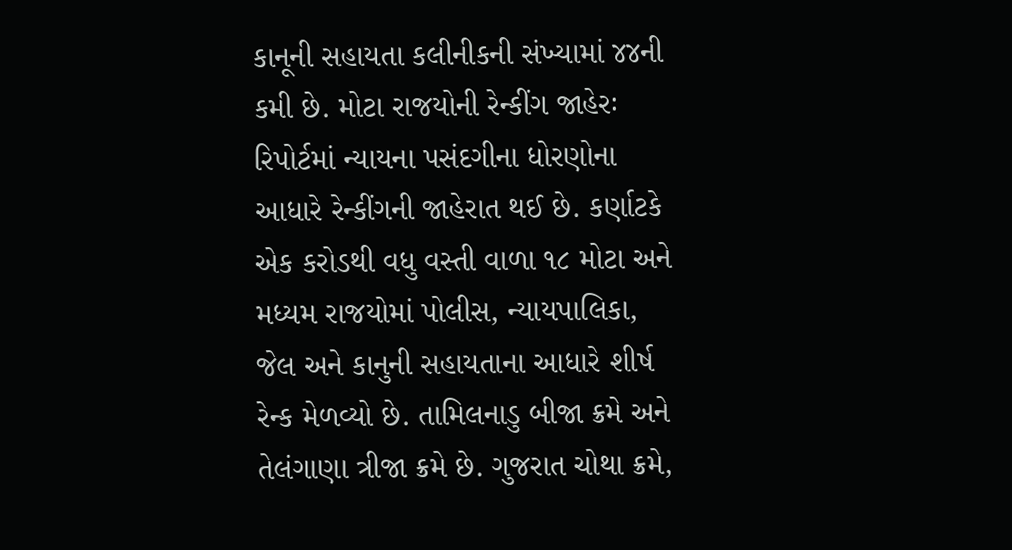કાનૂની સહાયતા કલીનીકની સંખ્યામાં ૪૪ની કમી છે. મોટા રાજયોની રેન્કીંગ જાહેરઃ રિપોર્ટમાં ન્યાયના પસંદગીના ધોરણોના આધારે રેન્કીંગની જાહેરાત થઈ છે. કર્ણાટકે એક કરોડથી વધુ વસ્તી વાળા ૧૮ મોટા અને મધ્યમ રાજયોમાં પોલીસ, ન્યાયપાલિકા, જેલ અને કાનુની સહાયતાના આધારે શીર્ષ રેન્ક મેળવ્યો છે. તામિલનાડુ બીજા ક્રમે અને તેલંગાણા ત્રીજા ક્રમે છે. ગુજરાત ચોથા ક્રમે,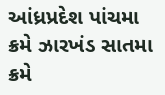આંધ્રપ્રદેશ પાંચમા ક્રમે ઝારખંડ સાતમા ક્રમે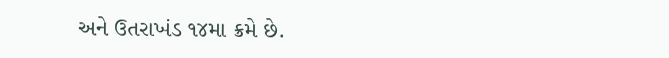અને ઉતરાખંડ ૧૪મા ક્રમે છે.